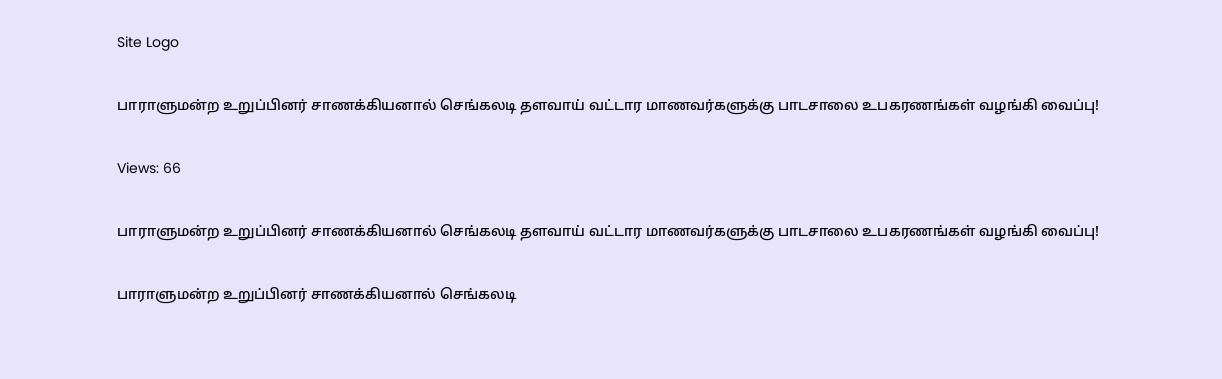Site Logo

பாராளுமன்ற உறுப்பினர் சாணக்கியனால் செங்கலடி தளவாய் வட்டார மாணவர்களுக்கு பாடசாலை உபகரணங்கள் வழங்கி வைப்பு!

Views: 66

பாராளுமன்ற உறுப்பினர் சாணக்கியனால் செங்கலடி தளவாய் வட்டார மாணவர்களுக்கு பாடசாலை உபகரணங்கள் வழங்கி வைப்பு!

பாராளுமன்ற உறுப்பினர் சாணக்கியனால் செங்கலடி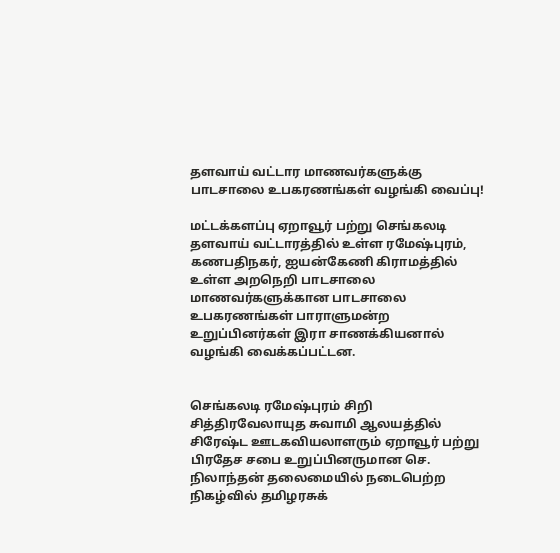தளவாய் வட்டார மாணவர்களுக்கு பாடசாலை உபகரணங்கள் வழங்கி வைப்பு!

மட்டக்களப்பு ஏறாவூர் பற்று செங்கலடி தளவாய் வட்டாரத்தில் உள்ள ரமேஷ்புரம், கணபதிநகர், ஐயன்கேணி கிராமத்தில் உள்ள அறநெறி பாடசாலை மாணவர்களுக்கான பாடசாலை உபகரணங்கள் பாராளுமன்ற உறுப்பினர்கள் இரா சாணக்கியனால் வழங்கி வைக்கப்பட்டன.


செங்கலடி ரமேஷ்புரம் சிறி சித்திரவேலாயுத சுவாமி ஆலயத்தில் சிரேஷ்ட ஊடகவியலாளரும் ஏறாவூர் பற்று பிரதேச சபை உறுப்பினருமான செ. நிலாந்தன் தலைமையில் நடைபெற்ற நிகழ்வில் தமிழரசுக்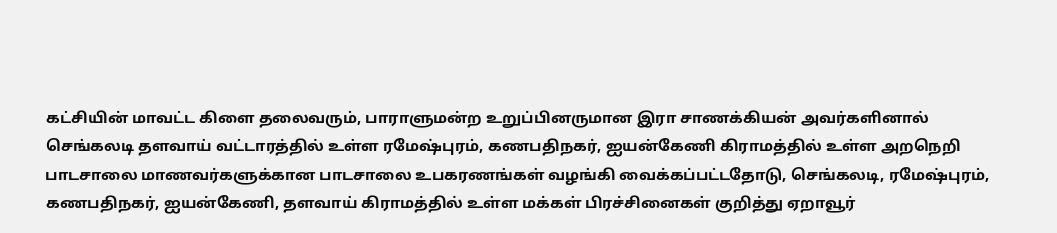கட்சியின் மாவட்ட கிளை தலைவரும், பாராளுமன்ற உறுப்பினருமான இரா சாணக்கியன் அவர்களினால் செங்கலடி தளவாய் வட்டாரத்தில் உள்ள ரமேஷ்புரம், கணபதிநகர், ஐயன்கேணி கிராமத்தில் உள்ள அறநெறி பாடசாலை மாணவர்களுக்கான பாடசாலை உபகரணங்கள் வழங்கி வைக்கப்பட்டதோடு, செங்கலடி, ரமேஷ்புரம், கணபதிநகர், ஐயன்கேணி, தளவாய் கிராமத்தில் உள்ள மக்கள் பிரச்சினைகள் குறித்து ஏறாவூர்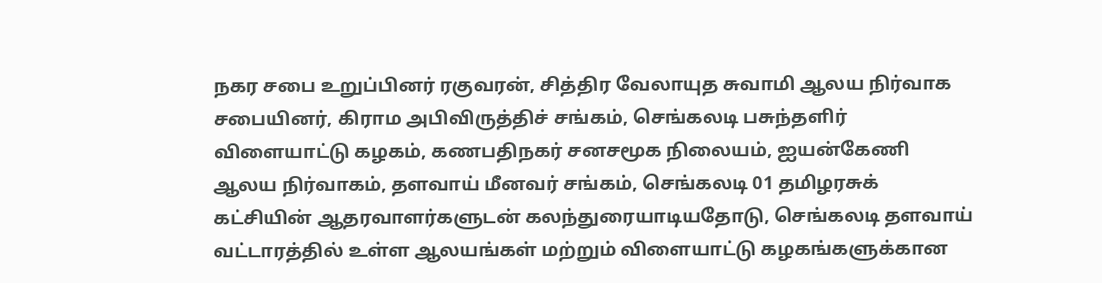நகர சபை உறுப்பினர் ரகுவரன், சித்திர வேலாயுத சுவாமி ஆலய நிர்வாக சபையினர், கிராம அபிவிருத்திச் சங்கம், செங்கலடி பசுந்தளிர் விளையாட்டு கழகம், கணபதிநகர் சனசமூக நிலையம், ஐயன்கேணி ஆலய நிர்வாகம், தளவாய் மீனவர் சங்கம், செங்கலடி 01 தமிழரசுக் கட்சியின் ஆதரவாளர்களுடன் கலந்துரையாடியதோடு, செங்கலடி தளவாய் வட்டாரத்தில் உள்ள ஆலயங்கள் மற்றும் விளையாட்டு கழகங்களுக்கான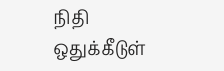நிதி ஒதுக்கீடுள்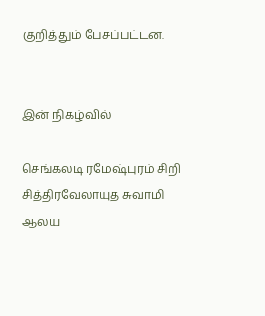குறித்தும் பேசப்பட்டன.


இன் நிகழ்வில்

செங்கலடி ரமேஷ்புரம் சிறி சித்திரவேலாயுத சுவாமி ஆலய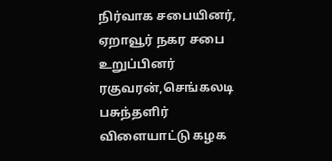நிர்வாக சபையினர், ஏறாவூர் நகர சபை உறுப்பினர் ரகுவரன்,செங்கலடி பசுந்தளிர் விளையாட்டு கழக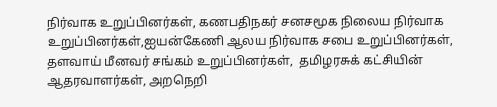நிர்வாக உறுப்பினர்கள், கணபதிநகர் சனசமூக நிலைய நிர்வாக உறுப்பினர்கள்,ஐயன்கேணி ஆலய நிர்வாக சபை உறுப்பினர்கள், தளவாய் மீனவர் சங்கம் உறுப்பினர்கள்,  தமிழரசுக் கட்சியின் ஆதரவாளர்கள், அறநெறி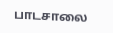பாடசாலை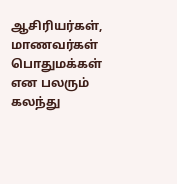ஆசிரியர்கள், மாணவர்கள் பொதுமக்கள் என பலரும் கலந்து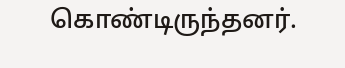கொண்டிருந்தனர்.